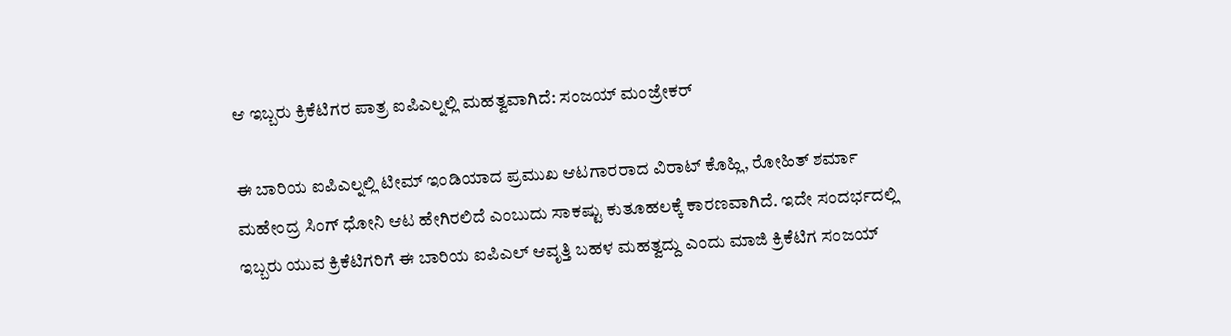ಆ ಇಬ್ಬರು ಕ್ರಿಕೆಟಿಗರ ಪಾತ್ರ ಐಪಿಎಲ್ನಲ್ಲಿ ಮಹತ್ವವಾಗಿದೆ: ಸಂಜಯ್ ಮಂಜ್ರೇಕರ್

ಈ ಬಾರಿಯ ಐಪಿಎಲ್ನಲ್ಲಿ ಟೀಮ್ ಇಂಡಿಯಾದ ಪ್ರಮುಖ ಆಟಗಾರರಾದ ವಿರಾಟ್ ಕೊಹ್ಲಿ, ರೋಹಿತ್ ಶರ್ಮಾ ಮಹೇಂದ್ರ ಸಿಂಗ್ ಧೋನಿ ಆಟ ಹೇಗಿರಲಿದೆ ಎಂಬುದು ಸಾಕಷ್ಟು ಕುತೂಹಲಕ್ಕೆ ಕಾರಣವಾಗಿದೆ. ಇದೇ ಸಂದರ್ಭದಲ್ಲಿ ಇಬ್ಬರು ಯುವ ಕ್ರಿಕೆಟಿಗರಿಗೆ ಈ ಬಾರಿಯ ಐಪಿಎಲ್ ಆವೃತ್ತಿ ಬಹಳ ಮಹತ್ವದ್ದು ಎಂದು ಮಾಜಿ ಕ್ರಿಕೆಟಿಗ ಸಂಜಯ್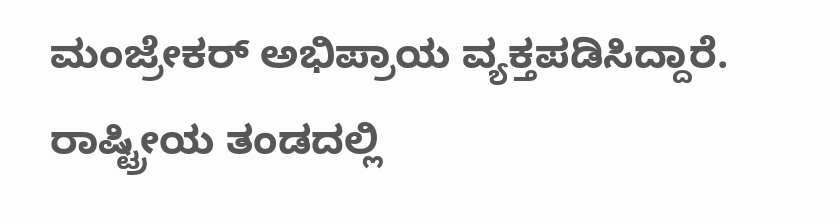ಮಂಜ್ರೇಕರ್ ಅಭಿಪ್ರಾಯ ವ್ಯಕ್ತಪಡಿಸಿದ್ದಾರೆ.
ರಾಷ್ಟ್ರೀಯ ತಂಡದಲ್ಲಿ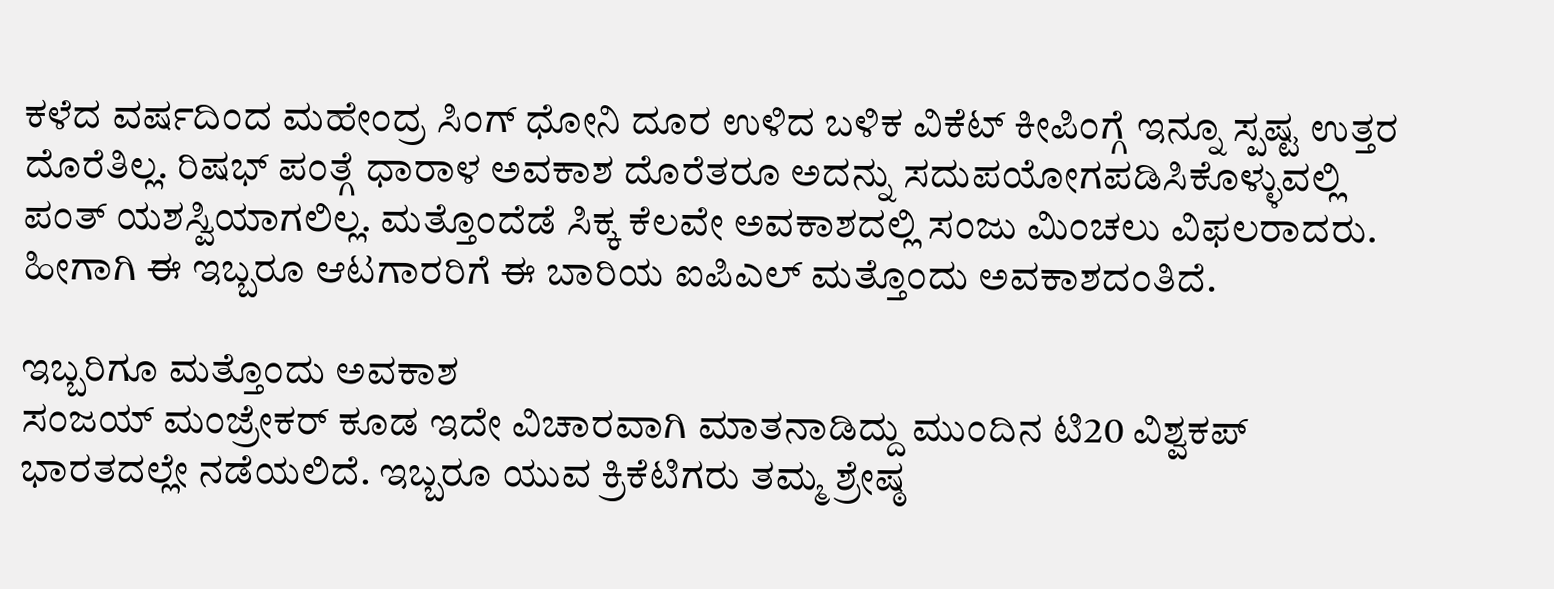ಕಳೆದ ವರ್ಷದಿಂದ ಮಹೇಂದ್ರ ಸಿಂಗ್ ಧೋನಿ ದೂರ ಉಳಿದ ಬಳಿಕ ವಿಕೆಟ್ ಕೀಪಿಂಗ್ಗೆ ಇನ್ನೂ ಸ್ಪಷ್ಟ ಉತ್ತರ ದೊರೆತಿಲ್ಲ. ರಿಷಭ್ ಪಂತ್ಗೆ ಧಾರಾಳ ಅವಕಾಶ ದೊರೆತರೂ ಅದನ್ನು ಸದುಪಯೋಗಪಡಿಸಿಕೊಳ್ಳುವಲ್ಲಿ ಪಂತ್ ಯಶಸ್ವಿಯಾಗಲಿಲ್ಲ. ಮತ್ತೊಂದೆಡೆ ಸಿಕ್ಕ ಕೆಲವೇ ಅವಕಾಶದಲ್ಲಿ ಸಂಜು ಮಿಂಚಲು ವಿಫಲರಾದರು. ಹೀಗಾಗಿ ಈ ಇಬ್ಬರೂ ಆಟಗಾರರಿಗೆ ಈ ಬಾರಿಯ ಐಪಿಎಲ್ ಮತ್ತೊಂದು ಅವಕಾಶದಂತಿದೆ.

ಇಬ್ಬರಿಗೂ ಮತ್ತೊಂದು ಅವಕಾಶ
ಸಂಜಯ್ ಮಂಜ್ರೇಕರ್ ಕೂಡ ಇದೇ ವಿಚಾರವಾಗಿ ಮಾತನಾಡಿದ್ದು ಮುಂದಿನ ಟಿ20 ವಿಶ್ವಕಪ್ ಭಾರತದಲ್ಲೇ ನಡೆಯಲಿದೆ. ಇಬ್ಬರೂ ಯುವ ಕ್ರಿಕೆಟಿಗರು ತಮ್ಮ ಶ್ರೇಷ್ಠ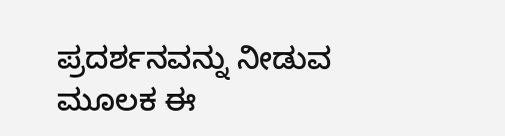ಪ್ರದರ್ಶನವನ್ನು ನೀಡುವ ಮೂಲಕ ಈ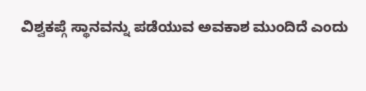ವಿಶ್ವಕಪ್ಗೆ ಸ್ಥಾನವನ್ನು ಪಡೆಯುವ ಅವಕಾಶ ಮುಂದಿದೆ ಎಂದು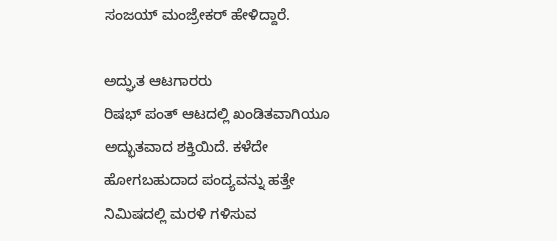ಸಂಜಯ್ ಮಂಜ್ರೇಕರ್ ಹೇಳಿದ್ದಾರೆ.

ಅದ್ಘುತ ಆಟಗಾರರು
ರಿಷಭ್ ಪಂತ್ ಆಟದಲ್ಲಿ ಖಂಡಿತವಾಗಿಯೂ ಅದ್ಭುತವಾದ ಶಕ್ತಿಯಿದೆ. ಕಳೆದೇ ಹೋಗಬಹುದಾದ ಪಂದ್ಯವನ್ನು ಹತ್ತೇ ನಿಮಿಷದಲ್ಲಿ ಮರಳಿ ಗಳಿಸುವ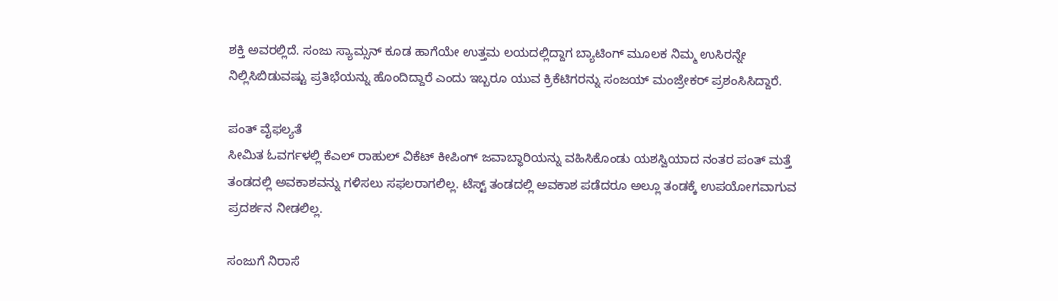ಶಕ್ತಿ ಅವರಲ್ಲಿದೆ. ಸಂಜು ಸ್ಯಾಮ್ಸನ್ ಕೂಡ ಹಾಗೆಯೇ ಉತ್ತಮ ಲಯದಲ್ಲಿದ್ದಾಗ ಬ್ಯಾಟಿಂಗ್ ಮೂಲಕ ನಿಮ್ಮ ಉಸಿರನ್ನೇ ನಿಲ್ಲಿಸಿಬಿಡುವಷ್ಟು ಪ್ರತಿಭೆಯನ್ನು ಹೊಂದಿದ್ದಾರೆ ಎಂದು ಇಬ್ಬರೂ ಯುವ ಕ್ರಿಕೆಟಿಗರನ್ನು ಸಂಜಯ್ ಮಂಜ್ರೇಕರ್ ಪ್ರಶಂಸಿಸಿದ್ದಾರೆ.

ಪಂತ್ ವೈಫಲ್ಯತೆ
ಸೀಮಿತ ಓವರ್ಗಳಲ್ಲಿ ಕೆಎಲ್ ರಾಹುಲ್ ವಿಕೆಟ್ ಕೀಪಿಂಗ್ ಜವಾಬ್ಧಾರಿಯನ್ನು ವಹಿಸಿಕೊಂಡು ಯಶಸ್ವಿಯಾದ ನಂತರ ಪಂತ್ ಮತ್ತೆ ತಂಡದಲ್ಲಿ ಅವಕಾಶವನ್ನು ಗಳಿಸಲು ಸಫಲರಾಗಲಿಲ್ಲ. ಟೆಸ್ಟ್ ತಂಡದಲ್ಲಿ ಅವಕಾಶ ಪಡೆದರೂ ಅಲ್ಲೂ ತಂಡಕ್ಕೆ ಉಪಯೋಗವಾಗುವ ಪ್ರದರ್ಶನ ನೀಡಲಿಲ್ಲ.

ಸಂಜುಗೆ ನಿರಾಸೆ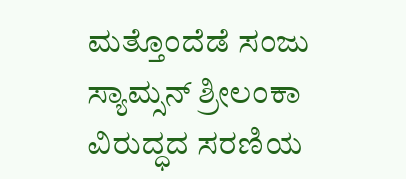ಮತ್ತೊಂದೆಡೆ ಸಂಜು ಸ್ಯಾಮ್ಸನ್ ಶ್ರೀಲಂಕಾ ವಿರುದ್ಧದ ಸರಣಿಯ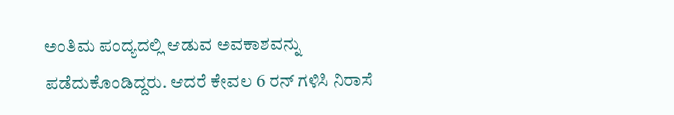ಅಂತಿಮ ಪಂದ್ಯದಲ್ಲಿ ಆಡುವ ಅವಕಾಶವನ್ನು ಪಡೆದುಕೊಂಡಿದ್ದರು. ಆದರೆ ಕೇವಲ 6 ರನ್ ಗಳಿಸಿ ನಿರಾಸೆ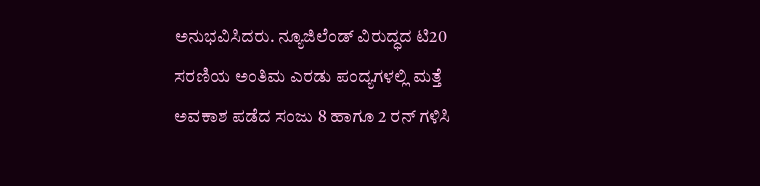ಅನುಭವಿಸಿದರು. ನ್ಯೂಜಿಲೆಂಡ್ ವಿರುದ್ಧದ ಟಿ20 ಸರಣಿಯ ಅಂತಿಮ ಎರಡು ಪಂದ್ಯಗಳಲ್ಲಿ ಮತ್ತೆ ಅವಕಾಶ ಪಡೆದ ಸಂಜು 8 ಹಾಗೂ 2 ರನ್ ಗಳಿಸಿ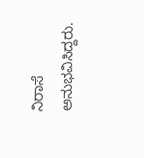ನಿರಾಸೆ ಅನುಭವಿಸಿದ್ದರು.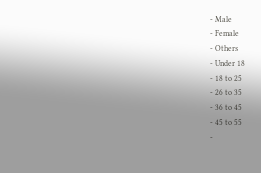- Male
- Female
- Others
- Under 18
- 18 to 25
- 26 to 35
- 36 to 45
- 45 to 55
-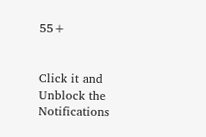55+


Click it and Unblock the Notifications